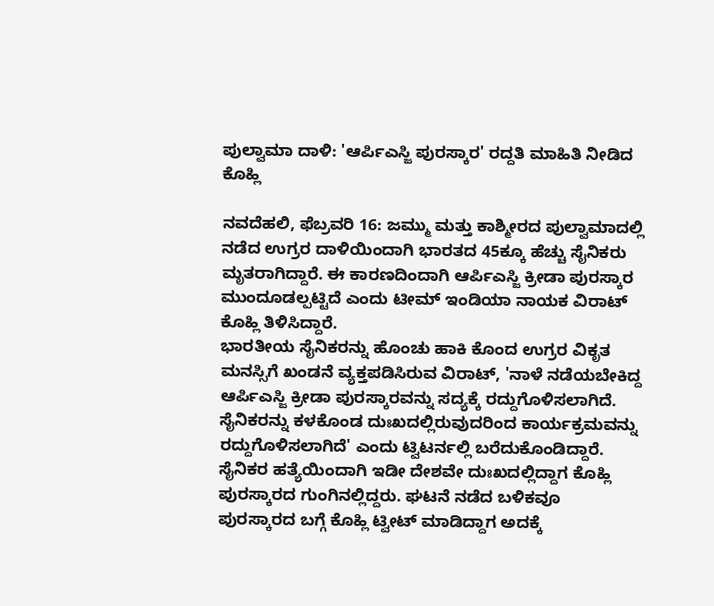ಪುಲ್ವಾಮಾ ದಾಳಿ: 'ಆರ್ಪಿಎಸ್ಜಿ ಪುರಸ್ಕಾರ' ರದ್ದತಿ ಮಾಹಿತಿ ನೀಡಿದ ಕೊಹ್ಲಿ

ನವದೆಹಲಿ, ಫೆಬ್ರವರಿ 16: ಜಮ್ಮು ಮತ್ತು ಕಾಶ್ಮೀರದ ಪುಲ್ವಾಮಾದಲ್ಲಿ ನಡೆದ ಉಗ್ರರ ದಾಳಿಯಿಂದಾಗಿ ಭಾರತದ 45ಕ್ಕೂ ಹೆಚ್ಚು ಸೈನಿಕರು ಮೃತರಾಗಿದ್ದಾರೆ. ಈ ಕಾರಣದಿಂದಾಗಿ ಆರ್ಪಿಎಸ್ಜಿ ಕ್ರೀಡಾ ಪುರಸ್ಕಾರ ಮುಂದೂಡಲ್ಪಟ್ಟಿದೆ ಎಂದು ಟೀಮ್ ಇಂಡಿಯಾ ನಾಯಕ ವಿರಾಟ್ ಕೊಹ್ಲಿ ತಿಳಿಸಿದ್ದಾರೆ.
ಭಾರತೀಯ ಸೈನಿಕರನ್ನು ಹೊಂಚು ಹಾಕಿ ಕೊಂದ ಉಗ್ರರ ವಿಕೃತ ಮನಸ್ಸಿಗೆ ಖಂಡನೆ ವ್ಯಕ್ತಪಡಿಸಿರುವ ವಿರಾಟ್, 'ನಾಳೆ ನಡೆಯಬೇಕಿದ್ದ ಆರ್ಪಿಎಸ್ಜಿ ಕ್ರೀಡಾ ಪುರಸ್ಕಾರವನ್ನು ಸದ್ಯಕ್ಕೆ ರದ್ದುಗೊಳಿಸಲಾಗಿದೆ. ಸೈನಿಕರನ್ನು ಕಳಕೊಂಡ ದುಃಖದಲ್ಲಿರುವುದರಿಂದ ಕಾರ್ಯಕ್ರಮವನ್ನು ರದ್ದುಗೊಳಿಸಲಾಗಿದೆ' ಎಂದು ಟ್ವಿಟರ್ನಲ್ಲಿ ಬರೆದುಕೊಂಡಿದ್ದಾರೆ.
ಸೈನಿಕರ ಹತ್ಯೆಯಿಂದಾಗಿ ಇಡೀ ದೇಶವೇ ದುಃಖದಲ್ಲಿದ್ದಾಗ ಕೊಹ್ಲಿ ಪುರಸ್ಕಾರದ ಗುಂಗಿನಲ್ಲಿದ್ದರು. ಘಟನೆ ನಡೆದ ಬಳಿಕವೂ ಪುರಸ್ಕಾರದ ಬಗ್ಗೆ ಕೊಹ್ಲಿ ಟ್ವೀಟ್ ಮಾಡಿದ್ದಾಗ ಅದಕ್ಕೆ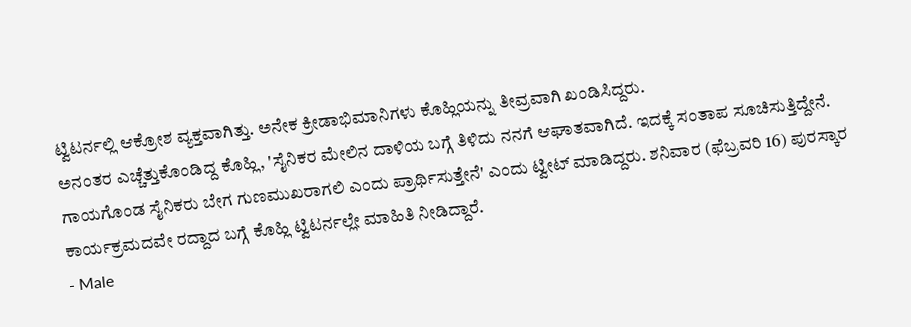ಟ್ವಿಟರ್ನಲ್ಲಿ ಆಕ್ರೋಶ ವ್ಯಕ್ತವಾಗಿತ್ತು. ಅನೇಕ ಕ್ರೀಡಾಭಿಮಾನಿಗಳು ಕೊಹ್ಲಿಯನ್ನು ತೀವ್ರವಾಗಿ ಖಂಡಿಸಿದ್ದರು.
ಅನಂತರ ಎಚ್ಚೆತ್ತುಕೊಂಡಿದ್ದ ಕೊಹ್ಲಿ, 'ಸೈನಿಕರ ಮೇಲಿನ ದಾಳಿಯ ಬಗ್ಗೆ ತಿಳಿದು ನನಗೆ ಆಘಾತವಾಗಿದೆ. ಇದಕ್ಕೆ ಸಂತಾಪ ಸೂಚಿಸುತ್ತಿದ್ದೇನೆ. ಗಾಯಗೊಂಡ ಸೈನಿಕರು ಬೇಗ ಗುಣಮುಖರಾಗಲಿ ಎಂದು ಪ್ರಾರ್ಥಿಸುತ್ತೇನೆ' ಎಂದು ಟ್ವೀಟ್ ಮಾಡಿದ್ದರು. ಶನಿವಾರ (ಫೆಬ್ರವರಿ 16) ಪುರಸ್ಕಾರ ಕಾರ್ಯಕ್ರಮದವೇ ರದ್ದಾದ ಬಗ್ಗೆ ಕೊಹ್ಲಿ ಟ್ವಿಟರ್ನಲ್ಲೇ ಮಾಹಿತಿ ನೀಡಿದ್ದಾರೆ.
- Male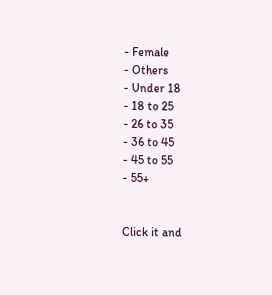- Female
- Others
- Under 18
- 18 to 25
- 26 to 35
- 36 to 45
- 45 to 55
- 55+


Click it and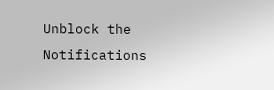Unblock the Notifications